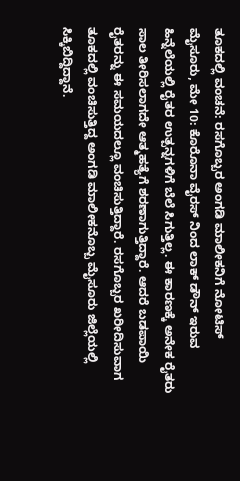ತೂಕದಲ್ಲಿ ವಂಚನೆ: ರಸಗೊಬ್ಬರ ಅಂಗಡಿ ಮಾಲೀಕನಿಗೆ ನೋಟಿಸ್
ಮೈಸೂರು, ಮೇ 10: ಕೊರೊನಾ ವೈರಸ್ ನಿಂದ ಲಾಕ್ ಡೌನ್ ಇರುವ ಹಿನ್ನೆಲೆಯಲ್ಲಿ ರೈತರ ಉತ್ಪನ್ನಗಳಿಗೆ ಬೆಲೆ ಸಿಗುತ್ತಿಲ್ಲ. ಈ ಕಾರಣಕ್ಕೆ ಅನೇಕ ರೈತರು ಸಾಲ ತೀರಿಸಲಾಗದೇ ಆತ್ಮಹತ್ಯೆಗೆ ಶರಣಾಗುತ್ತಿದ್ದಾರೆ. ಆದರೆ ಬಡಪಾಯಿ ರೈತರನ್ನು ಈ ಸಮಯದಲ್ಲೂ ವಂಚಿಸುತ್ತಿದ್ದಾರೆ. ರಸಗೊಬ್ಬರ ಖರೀದಿಸುವಾಗ ತೂಕದಲ್ಲಿ ವಂಚಿಸುತ್ತಿದ್ದ ಅಂಗಡಿ ಮಾಲೀಕನೊಬ್ಬ ಮೈಸೂರು ಜಿಲ್ಲೆಯಲ್ಲಿ ಸಿಕ್ಕಿಬಿದ್ದಿದ್ದಾನೆ.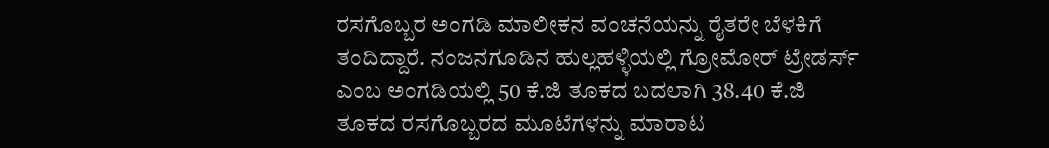ರಸಗೊಬ್ಬರ ಅಂಗಡಿ ಮಾಲೀಕನ ವಂಚನೆಯನ್ನು ರೈತರೇ ಬೆಳಕಿಗೆ ತಂದಿದ್ದಾರೆ. ನಂಜನಗೂಡಿನ ಹುಲ್ಲಹಳ್ಳಿಯಲ್ಲಿ ಗ್ರೋಮೋರ್ ಟ್ರೇಡರ್ಸ್ ಎಂಬ ಅಂಗಡಿಯಲ್ಲಿ 50 ಕೆ.ಜಿ ತೂಕದ ಬದಲಾಗಿ 38.40 ಕೆ.ಜಿ ತೂಕದ ರಸಗೊಬ್ಬರದ ಮೂಟೆಗಳನ್ನು ಮಾರಾಟ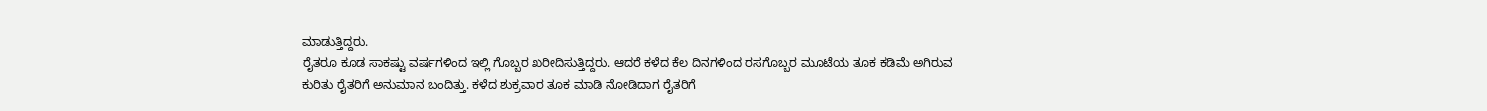ಮಾಡುತ್ತಿದ್ದರು.
ರೈತರೂ ಕೂಡ ಸಾಕಷ್ಟು ವರ್ಷಗಳಿಂದ ಇಲ್ಲಿ ಗೊಬ್ಬರ ಖರೀದಿಸುತ್ತಿದ್ದರು. ಆದರೆ ಕಳೆದ ಕೆಲ ದಿನಗಳಿಂದ ರಸಗೊಬ್ಬರ ಮೂಟೆಯ ತೂಕ ಕಡಿಮೆ ಅಗಿರುವ ಕುರಿತು ರೈತರಿಗೆ ಅನುಮಾನ ಬಂದಿತ್ತು. ಕಳೆದ ಶುಕ್ರವಾರ ತೂಕ ಮಾಡಿ ನೋಡಿದಾಗ ರೈತರಿಗೆ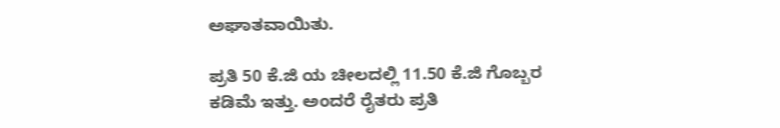ಅಘಾತವಾಯಿತು.

ಪ್ರತಿ 50 ಕೆ.ಜಿ ಯ ಚೀಲದಲ್ಲಿ 11.50 ಕೆ.ಜಿ ಗೊಬ್ಬರ ಕಡಿಮೆ ಇತ್ತು. ಅಂದರೆ ರೈತರು ಪ್ರತಿ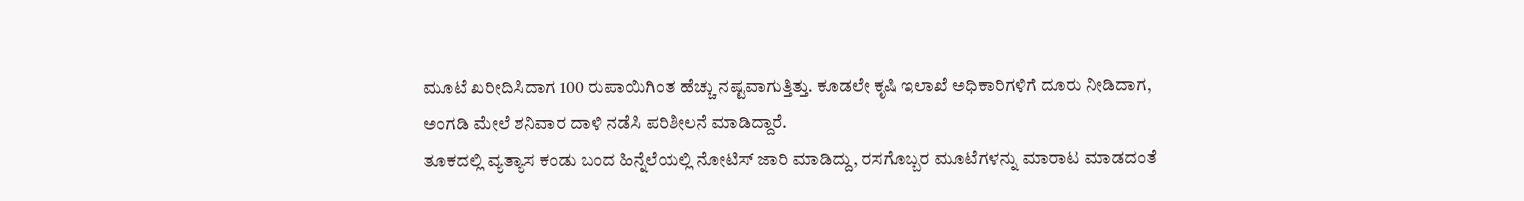ಮೂಟೆ ಖರೀದಿಸಿದಾಗ 100 ರುಪಾಯಿಗಿಂತ ಹೆಚ್ಚು ನಷ್ಟವಾಗುತ್ತಿತ್ತು. ಕೂಡಲೇ ಕೃಷಿ ಇಲಾಖೆ ಅಧಿಕಾರಿಗಳಿಗೆ ದೂರು ನೀಡಿದಾಗ, ಅಂಗಡಿ ಮೇಲೆ ಶನಿವಾರ ದಾಳಿ ನಡೆಸಿ ಪರಿಶೀಲನೆ ಮಾಡಿದ್ದಾರೆ.
ತೂಕದಲ್ಲಿ ವ್ಯತ್ಯಾಸ ಕಂಡು ಬಂದ ಹಿನ್ನೆಲೆಯಲ್ಲಿ ನೋಟಿಸ್ ಜಾರಿ ಮಾಡಿದ್ದು, ರಸಗೊಬ್ಬರ ಮೂಟೆಗಳನ್ನು ಮಾರಾಟ ಮಾಡದಂತೆ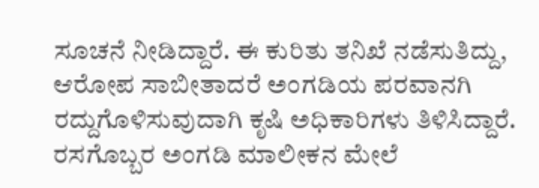ಸೂಚನೆ ನೀಡಿದ್ದಾರೆ. ಈ ಕುರಿತು ತನಿಖೆ ನಡೆಸುತಿದ್ದು, ಆರೋಪ ಸಾಬೀತಾದರೆ ಅಂಗಡಿಯ ಪರವಾನಗಿ ರದ್ದುಗೊಳಿಸುವುದಾಗಿ ಕೃಷಿ ಅಧಿಕಾರಿಗಳು ತಿಳಿಸಿದ್ದಾರೆ. ರಸಗೊಬ್ಬರ ಅಂಗಡಿ ಮಾಲೀಕನ ಮೇಲೆ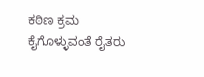ಕಠಿಣ ಕ್ರಮ ಕೈಗೊಳ್ಳುವಂತೆ ರೈತರು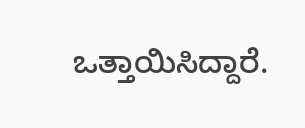ಒತ್ತಾಯಿಸಿದ್ದಾರೆ.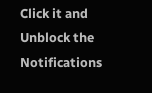Click it and Unblock the Notifications